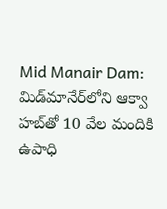Mid Manair Dam: మిడ్‌మానేర్‌లోని ఆక్వా హబ్‌తో 10 వేల మందికి ఉపాధి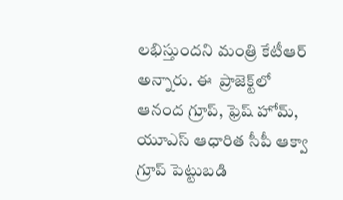లభిస్తుందని మంత్రి కేటీఆర్ అన్నారు. ఈ  ప్రాజెక్ట్‌లో ఆనంద గ్రూప్, ఫ్రెష్ హోమ్, యూఎస్ ఆధారిత సీపీ ఆక్వా గ్రూప్ పెట్టుబడి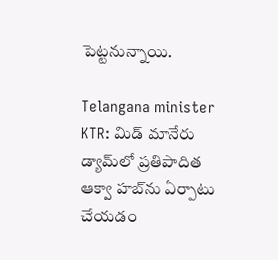పెట్టనున్నాయి.

Telangana minister KTR: మిడ్ మానేరు డ్యామ్‌లో ప్రతిపాదిత ఆక్వా హబ్‌ను ఏర్పాటు చేయడం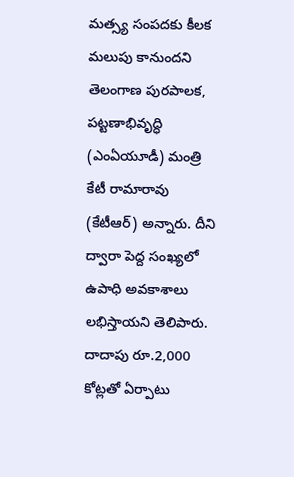మత్స్య సంపదకు కీలక మలుపు కానుందని తెలంగాణ పురపాలక, పట్టణాభివృద్ధి (ఎంఏయూడీ) మంత్రి కేటీ రామారావు (కేటీఆర్) అన్నారు. దీని ద్వారా పెద్ద సంఖ్య‌లో ఉపాధి అవ‌కాశాలు ల‌భిస్తాయ‌ని తెలిపారు. దాదాపు రూ.2,000 కోట్లతో ఏర్పాటు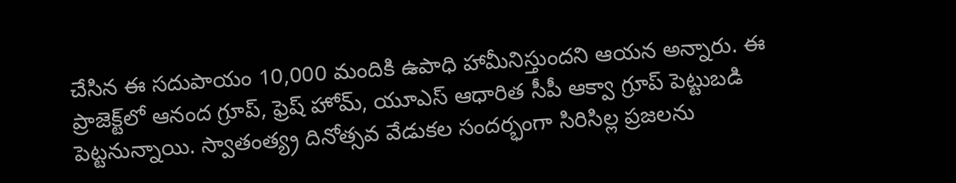చేసిన ఈ సదుపాయం 10,000 మందికి ఉపాధి హామీనిస్తుందని ఆయన అన్నారు. ఈ ప్రాజెక్ట్‌లో ఆనంద గ్రూప్, ఫ్రెష్ హోమ్, యూఎస్ ఆధారిత సీపీ ఆక్వా గ్రూప్ పెట్టుబడి పెట్టనున్నాయి. స్వాతంత్య్ర దినోత్సవ వేడుకల సందర్భంగా సిరిసిల్ల ప్రజలను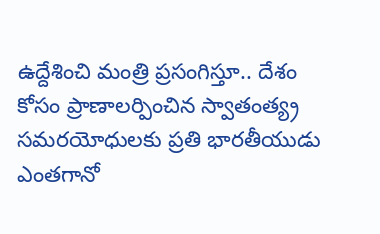ఉద్దేశించి మంత్రి ప్రసంగిస్తూ.. దేశం కోసం ప్రాణాలర్పించిన స్వాతంత్య్ర సమరయోధులకు ప్రతి భారతీయుడు ఎంతగానో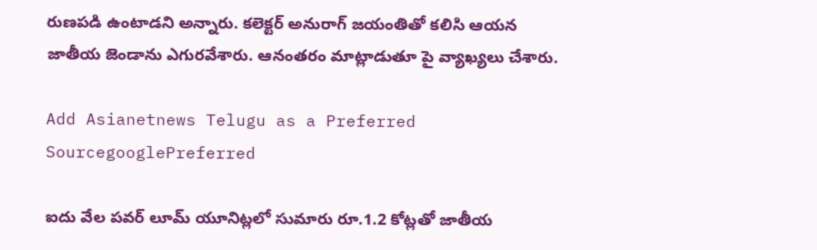రుణపడి ఉంటాడ‌ని అన్నారు. కలెక్టర్ అనురాగ్ జయంతితో కలిసి ఆయన జాతీయ జెండాను ఎగురవేశారు. ఆనంత‌రం మాట్లాడుతూ పై వ్యాఖ్య‌లు చేశారు.

Add Asianetnews Telugu as a Preferred SourcegooglePreferred

ఐదు వేల పవర్ లూమ్ యూనిట్లలో సుమారు రూ.1.2 కోట్లతో జాతీయ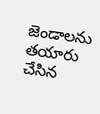జెండాలను తయారు చేసిన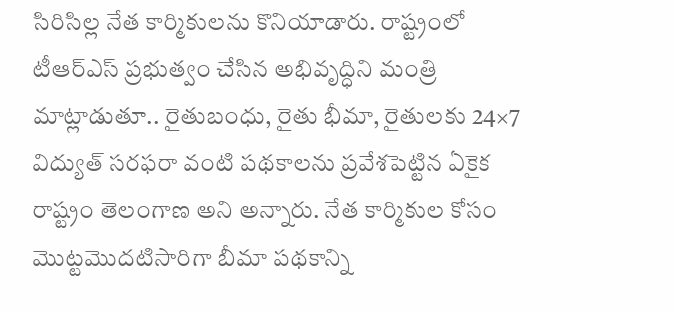సిరిసిల్ల నేత కార్మికులను కొనియాడారు. రాష్ట్రంలో టీఆర్‌ఎస్ ప్రభుత్వం చేసిన అభివృద్ధిని మంత్రి మాట్లాడుతూ.. రైతుబంధు, రైతు భీమా, రైతులకు 24×7 విద్యుత్ సరఫరా వంటి పథకాలను ప్రవేశపెట్టిన ఏకైక రాష్ట్రం తెలంగాణ అని అన్నారు. నేత కార్మికుల కోసం మొట్టమొదటిసారిగా బీమా పథకాన్ని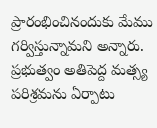ప్రారంభించినందుకు మేము గర్విస్తున్నామ‌ని అన్నారు. ప్రభుత్వం అతిపెద్ద మత్స్య పరిశ్రమను ఏర్పాటు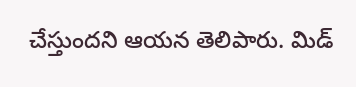చేస్తుందని ఆయన తెలిపారు. మిడ్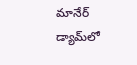మానేర్ డ్యామ్‌లో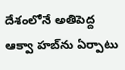దేశంలోనే అతిపెద్ద ఆక్వా హబ్‌ను ఏర్పాటు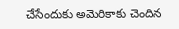చేసేందుకు అమెరికాకు చెందిన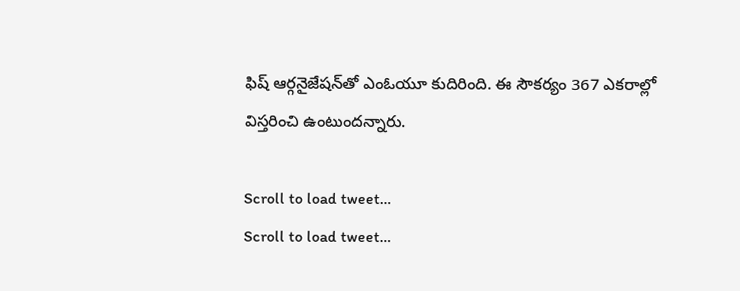ఫిష్ ఆర్గనైజేషన్‌తో ఎంఓయూ కుదిరింది. ఈ సౌకర్యం 367 ఎకరాల్లో విస్తరించి ఉంటుంద‌న్నారు.

Scroll to load tweet…
Scroll to load tweet…